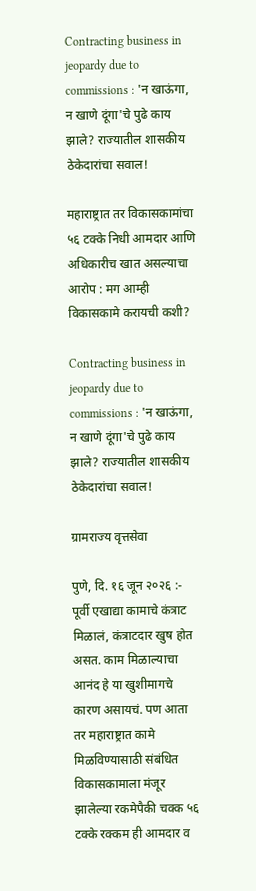Contracting business in jeopardy due to commissions : 'न खाऊंगा, न खाणे दूंगा'चे पुढे काय झाले? राज्यातील शासकीय ठेकेदारांचा सवाल!

महाराष्ट्रात तर विकासकामांचा ५६ टक्के निधी आमदार आणि अधिकारीच खात असल्याचा आरोप : मग आम्ही विकासकामे करायची कशी?

Contracting business in jeopardy due to commissions : 'न खाऊंगा, न खाणे दूंगा'चे पुढे काय झाले? राज्यातील शासकीय ठेकेदारांचा सवाल!

ग्रामराज्य वृत्तसेवा

पुणे, दि. १६ जून २०२६ :- पूर्वी एखाद्या कामाचे कंत्राट मिळालं, कंत्राटदार खुष होत असत. काम मिळाल्याचा आनंद हे या खुशीमागचे कारण असायचं. पण आता तर महाराष्ट्रात कामे मिळविण्यासाठी संबंधित विकासकामाला मंजूर झालेल्या रकमेपैकी चक्क ५६ टक्के रक्कम ही आमदार व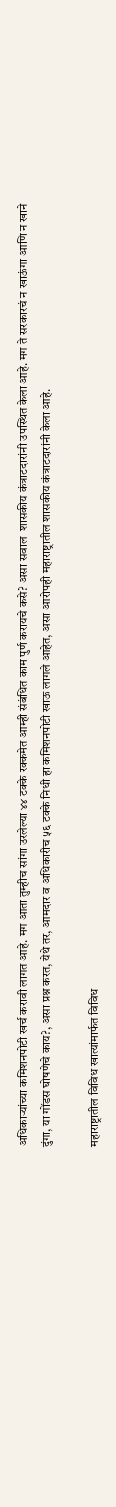अधिकाऱ्यांच्या कमिशनपोटी खर्च करावी लागत आहे. मग आता तुम्हीच सांगा उरलेल्या ४४ टक्के रक्कमेत आम्ही संबंधित काम पुर्ण करायचे कसे? असा सवाल  शासकीय कंत्राटदारांनी उपस्थित केला आहे. मग ते सरकारचं न खाऊंगा आणि न खाने दुंगा, या गोंडस घोषणेचे काय?, असा प्रश्न करत, येथे तर, आमदार व अधिकारीच ५६ टक्के निधी हा कमिशनपोटी खाऊ लागले आहेत, असा आरोपही महाराष्ट्रातील शासकीय कंत्राटदारांनी केला आहे.

महाराष्ट्रातील विविध खात्यांमार्फत विविध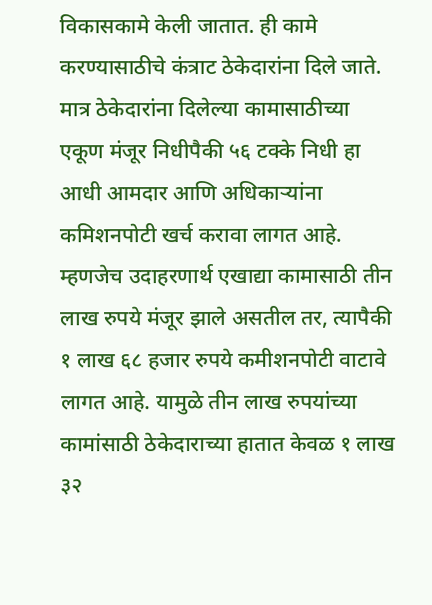विकासकामे केली जातात. ही कामे करण्यासाठीचे कंत्राट ठेकेदारांना दिले जाते. मात्र ठेकेदारांना दिलेल्या कामासाठीच्या एकूण मंजूर निधीपैकी ५६ टक्के निधी हा आधी आमदार आणि अधिकाऱ्यांना कमिशनपोटी खर्च करावा लागत आहे. म्हणजेच उदाहरणार्थ एखाद्या कामासाठी तीन लाख रुपये मंजूर झाले असतील तर, त्यापैकी १ लाख ६८ हजार रुपये कमीशनपोटी वाटावे लागत आहे. यामुळे तीन लाख रुपयांच्या कामांसाठी ठेकेदाराच्या हातात केवळ १ लाख ३२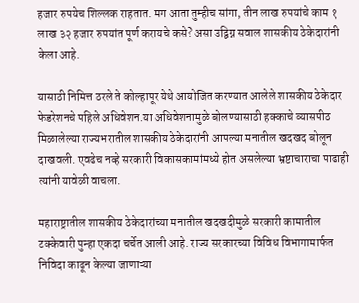हजार रुपयेच शिल्लक राहतात. मग आता तुम्हीच सांगा, तीन लाख रुपयांचे काम १ लाख ३२ हजार रुपयांत पूर्ण करायचे कसे? असा उद्विग्न सवाल शासकीय ठेकेदारांनी केला आहे.

यासाठी निमित्त ठरले ते कोल्हापूर येथे आयोजित करण्यात आलेले शासकीय ठेकेदार फेडरेशनचे पहिले अधिवेशन.या अधिवेशनामुळे बोलण्यासाठी हक्काचे व्यासपीठ मिळालेल्या राज्यभरातील शासकीय ठेकेदारांनी आपल्या मनातील खदखद बोलून दाखवली. एवढेच नव्हे सरकारी विकासकामांमध्ये होत असलेल्या भ्रष्टाचाराचा पाढाही त्यांनी यावेळी वाचला.

महाराष्ट्रातील शासकीय ठेकेदारांच्या मनातील खदखदीमुळे सरकारी कामातील टक्केवारी पुन्हा एकदा चर्चेत आली आहे. राज्य सरकारच्या विविध विभागामार्फत निविदा काढून केल्या जाणाऱ्या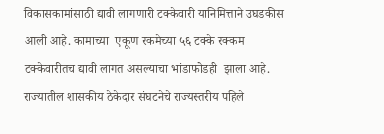विकासकामांसाठी द्यावी लागणारी टक्केवारी यानिमित्ताने उघडकीस आली आहे. कामाच्या  एकूण रकमेच्या ५६ टक्के रक्कम टक्केवारीतच द्यावी लागत असल्याचा भांडाफोडही  झाला आहे. राज्यातील शासकीय ठेकेदार संघटनेचे राज्यस्तरीय पहिले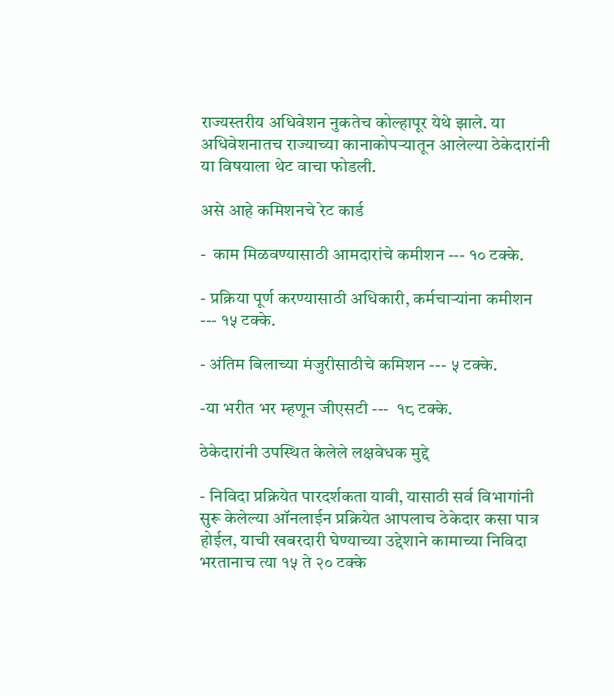राज्यस्तरीय अधिवेशन नुकतेच कोल्हापूर येथे झाले. या अधिवेशनातच राज्याच्या कानाकोपऱ्यातून आलेल्या ठेकेदारांनी या विषयाला थेट वाचा फोडली.

असे आहे कमिशनचे रेट कार्ड

-  काम मिळवण्यासाठी आमदारांचे कमीशन --- १० टक्के.

- प्रक्रिया पूर्ण करण्यासाठी अधिकारी, कर्मचाऱ्यांना कमीशन  --- १५ टक्के.

- अंतिम बिलाच्या मंजुरीसाठीचे कमिशन --- ५ टक्के‌.

-या भरीत भर म्हणून जीएसटी ---  १८ टक्के.

ठेकेदारांनी उपस्थित केलेले लक्षवेधक मुद्दे

- निविदा प्रक्रियेत पारदर्शकता यावी, यासाठी सर्व विभागांनी सुरू केलेल्या ऑनलाईन प्रक्रियेत आपलाच ठेकेदार कसा पात्र होईल, याची खबरदारी घेण्याच्या उद्देशाने कामाच्या निविदा भरतानाच त्या १५ ते २० टक्के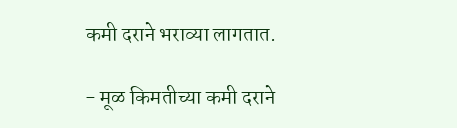कमी दराने भराव्या लागतात.

- मूळ किमतीच्या कमी दराने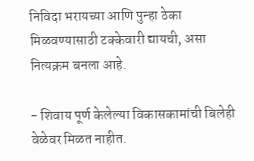निविदा भरायच्या आणि पुन्हा ठेका मिळवण्यासाठी टक्केवारी द्यायची, असा नित्यक्रम बनला आहे.

- शिवाय पूर्ण केलेल्या विकासकामांची बिलेही वेळेवर मिळत नाहीत.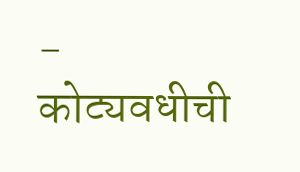-  कोट्यवधीची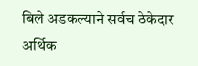बिले अडकल्याने सर्वच ठेकेदार अर्थिक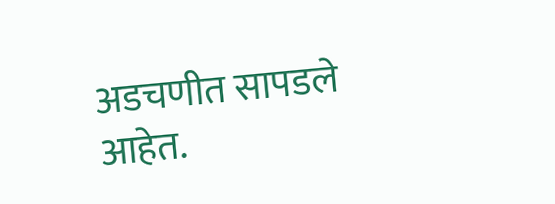अडचणीत सापडले आहेत.